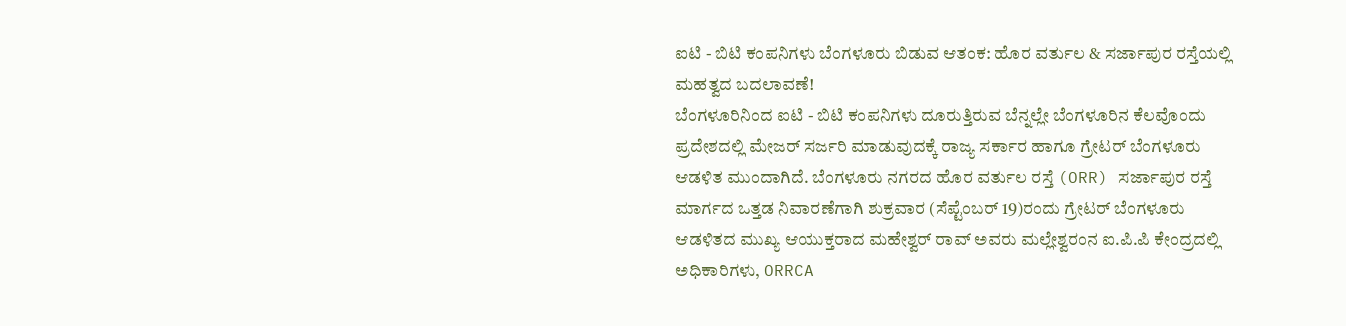ಐಟಿ - ಬಿಟಿ ಕಂಪನಿಗಳು ಬೆಂಗಳೂರು ಬಿಡುವ ಆತಂಕ: ಹೊರ ವರ್ತುಲ & ಸರ್ಜಾಪುರ ರಸ್ತೆಯಲ್ಲಿ ಮಹತ್ವದ ಬದಲಾವಣೆ!
ಬೆಂಗಳೂರಿನಿಂದ ಐಟಿ - ಬಿಟಿ ಕಂಪನಿಗಳು ದೂರುತ್ತಿರುವ ಬೆನ್ನಲ್ಲೇ ಬೆಂಗಳೂರಿನ ಕೆಲವೊಂದು ಪ್ರದೇಶದಲ್ಲಿ ಮೇಜರ್ ಸರ್ಜರಿ ಮಾಡುವುದಕ್ಕೆ ರಾಜ್ಯ ಸರ್ಕಾರ ಹಾಗೂ ಗ್ರೇಟರ್ ಬೆಂಗಳೂರು ಆಡಳಿತ ಮುಂದಾಗಿದೆ. ಬೆಂಗಳೂರು ನಗರದ ಹೊರ ವರ್ತುಲ ರಸ್ತೆ (ORR) ಸರ್ಜಾಪುರ ರಸ್ತೆ ಮಾರ್ಗದ ಒತ್ತಡ ನಿವಾರಣೆಗಾಗಿ ಶುಕ್ರವಾರ (ಸೆಪ್ಟೆಂಬರ್ 19)ರಂದು ಗ್ರೇಟರ್ ಬೆಂಗಳೂರು ಆಡಳಿತದ ಮುಖ್ಯ ಆಯುಕ್ತರಾದ ಮಹೇಶ್ವರ್ ರಾವ್ ಅವರು ಮಲ್ಲೇಶ್ವರಂನ ಐ.ಪಿ.ಪಿ ಕೇಂದ್ರದಲ್ಲಿ ಅಧಿಕಾರಿಗಳು, ORRCA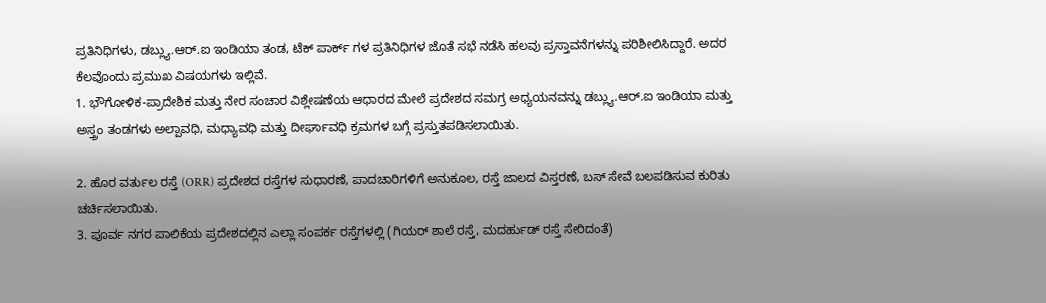ಪ್ರತಿನಿಧಿಗಳು, ಡಬ್ಲ್ಯು.ಆರ್.ಐ ಇಂಡಿಯಾ ತಂಡ, ಟೆಕ್ ಪಾರ್ಕ್ ಗಳ ಪ್ರತಿನಿಧಿಗಳ ಜೊತೆ ಸಭೆ ನಡೆಸಿ ಹಲವು ಪ್ರಸ್ತಾವನೆಗಳನ್ನು ಪರಿಶೀಲಿಸಿದ್ದಾರೆ. ಅದರ ಕೆಲವೊಂದು ಪ್ರಮುಖ ವಿಷಯಗಳು ಇಲ್ಲಿವೆ.
1. ಭೌಗೋಳಿಕ-ಪ್ರಾದೇಶಿಕ ಮತ್ತು ನೇರ ಸಂಚಾರ ವಿಶ್ಲೇಷಣೆಯ ಆಧಾರದ ಮೇಲೆ ಪ್ರದೇಶದ ಸಮಗ್ರ ಅಧ್ಯಯನವನ್ನು ಡಬ್ಲ್ಯು.ಆರ್.ಐ ಇಂಡಿಯಾ ಮತ್ತು ಅಸ್ತ್ರಂ ತಂಡಗಳು ಅಲ್ಪಾವಧಿ, ಮಧ್ಯಾವಧಿ ಮತ್ತು ದೀರ್ಘಾವಧಿ ಕ್ರಮಗಳ ಬಗ್ಗೆ ಪ್ರಸ್ತುತಪಡಿಸಲಾಯಿತು.

2. ಹೊರ ವರ್ತುಲ ರಸ್ತೆ (ORR) ಪ್ರದೇಶದ ರಸ್ತೆಗಳ ಸುಧಾರಣೆ, ಪಾದಚಾರಿಗಳಿಗೆ ಅನುಕೂಲ, ರಸ್ತೆ ಜಾಲದ ವಿಸ್ತರಣೆ, ಬಸ್ ಸೇವೆ ಬಲಪಡಿಸುವ ಕುರಿತು ಚರ್ಚಿಸಲಾಯಿತು.
3. ಪೂರ್ವ ನಗರ ಪಾಲಿಕೆಯ ಪ್ರದೇಶದಲ್ಲಿನ ಎಲ್ಲಾ ಸಂಪರ್ಕ ರಸ್ತೆಗಳಲ್ಲಿ (ಗಿಯರ್ ಶಾಲೆ ರಸ್ತೆ, ಮದರ್ಹುಡ್ ರಸ್ತೆ ಸೇರಿದಂತೆ)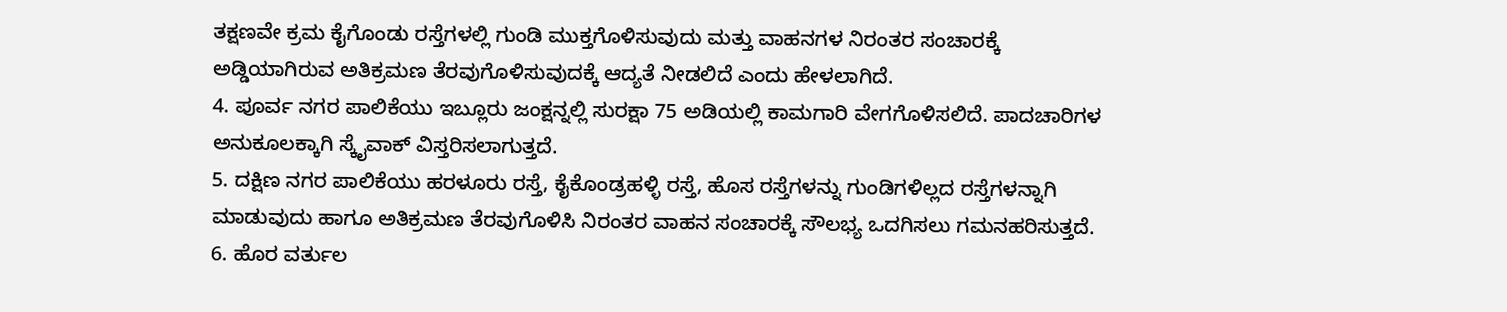ತಕ್ಷಣವೇ ಕ್ರಮ ಕೈಗೊಂಡು ರಸ್ತೆಗಳಲ್ಲಿ ಗುಂಡಿ ಮುಕ್ತಗೊಳಿಸುವುದು ಮತ್ತು ವಾಹನಗಳ ನಿರಂತರ ಸಂಚಾರಕ್ಕೆ ಅಡ್ಡಿಯಾಗಿರುವ ಅತಿಕ್ರಮಣ ತೆರವುಗೊಳಿಸುವುದಕ್ಕೆ ಆದ್ಯತೆ ನೀಡಲಿದೆ ಎಂದು ಹೇಳಲಾಗಿದೆ.
4. ಪೂರ್ವ ನಗರ ಪಾಲಿಕೆಯು ಇಬ್ಲೂರು ಜಂಕ್ಷನ್ನಲ್ಲಿ ಸುರಕ್ಷಾ 75 ಅಡಿಯಲ್ಲಿ ಕಾಮಗಾರಿ ವೇಗಗೊಳಿಸಲಿದೆ. ಪಾದಚಾರಿಗಳ ಅನುಕೂಲಕ್ಕಾಗಿ ಸ್ಕೈವಾಕ್ ವಿಸ್ತರಿಸಲಾಗುತ್ತದೆ.
5. ದಕ್ಷಿಣ ನಗರ ಪಾಲಿಕೆಯು ಹರಳೂರು ರಸ್ತೆ, ಕೈಕೊಂಡ್ರಹಳ್ಳಿ ರಸ್ತೆ, ಹೊಸ ರಸ್ತೆಗಳನ್ನು ಗುಂಡಿಗಳಿಲ್ಲದ ರಸ್ತೆಗಳನ್ನಾಗಿ ಮಾಡುವುದು ಹಾಗೂ ಅತಿಕ್ರಮಣ ತೆರವುಗೊಳಿಸಿ ನಿರಂತರ ವಾಹನ ಸಂಚಾರಕ್ಕೆ ಸೌಲಭ್ಯ ಒದಗಿಸಲು ಗಮನಹರಿಸುತ್ತದೆ.
6. ಹೊರ ವರ್ತುಲ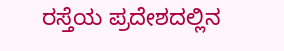ರಸ್ತೆಯ ಪ್ರದೇಶದಲ್ಲಿನ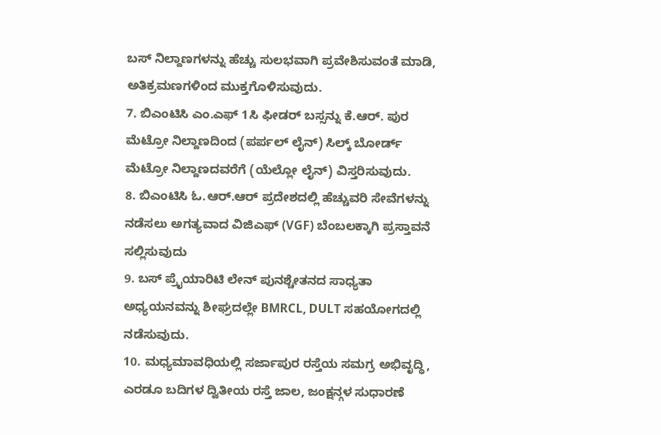ಬಸ್ ನಿಲ್ದಾಣಗಳನ್ನು ಹೆಚ್ಚು ಸುಲಭವಾಗಿ ಪ್ರವೇಶಿಸುವಂತೆ ಮಾಡಿ, ಅತಿಕ್ರಮಣಗಳಿಂದ ಮುಕ್ತಗೊಳಿಸುವುದು.
7. ಬಿಎಂಟಿಸಿ ಎಂ.ಎಫ್ 1ಸಿ ಫೀಡರ್ ಬಸ್ಸನ್ನು ಕೆ.ಆರ್. ಪುರ ಮೆಟ್ರೋ ನಿಲ್ದಾಣದಿಂದ (ಪರ್ಪಲ್ ಲೈನ್) ಸಿಲ್ಕ್ ಬೋರ್ಡ್ ಮೆಟ್ರೋ ನಿಲ್ದಾಣದವರೆಗೆ (ಯೆಲ್ಲೋ ಲೈನ್) ವಿಸ್ತರಿಸುವುದು.
8. ಬಿಎಂಟಿಸಿ ಓ.ಆರ್.ಆರ್ ಪ್ರದೇಶದಲ್ಲಿ ಹೆಚ್ಚುವರಿ ಸೇವೆಗಳನ್ನು ನಡೆಸಲು ಅಗತ್ಯವಾದ ವಿಜಿಎಫ್ (VGF) ಬೆಂಬಲಕ್ಕಾಗಿ ಪ್ರಸ್ತಾವನೆ ಸಲ್ಲಿಸುವುದು
9. ಬಸ್ ಪ್ರೈಯಾರಿಟಿ ಲೇನ್ ಪುನಶ್ಚೇತನದ ಸಾಧ್ಯತಾ ಅಧ್ಯಯನವನ್ನು ಶೀಘ್ರದಲ್ಲೇ BMRCL, DULT ಸಹಯೋಗದಲ್ಲಿ ನಡೆಸುವುದು.
10. ಮಧ್ಯಮಾವಧಿಯಲ್ಲಿ ಸರ್ಜಾಪುರ ರಸ್ತೆಯ ಸಮಗ್ರ ಅಭಿವೃದ್ಧಿ, ಎರಡೂ ಬದಿಗಳ ದ್ವಿತೀಯ ರಸ್ತೆ ಜಾಲ, ಜಂಕ್ಷನ್ಗಳ ಸುಧಾರಣೆ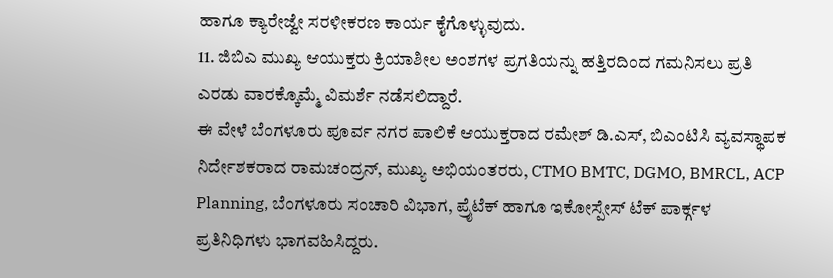ಹಾಗೂ ಕ್ಯಾರೇಜ್ವೇ ಸರಳೀಕರಣ ಕಾರ್ಯ ಕೈಗೊಳ್ಳುವುದು.
11. ಜಿಬಿಎ ಮುಖ್ಯ ಆಯುಕ್ತರು ಕ್ರಿಯಾಶೀಲ ಅಂಶಗಳ ಪ್ರಗತಿಯನ್ನು ಹತ್ತಿರದಿಂದ ಗಮನಿಸಲು ಪ್ರತಿ ಎರಡು ವಾರಕ್ಕೊಮ್ಮೆ ವಿಮರ್ಶೆ ನಡೆಸಲಿದ್ದಾರೆ.
ಈ ವೇಳೆ ಬೆಂಗಳೂರು ಪೂರ್ವ ನಗರ ಪಾಲಿಕೆ ಆಯುಕ್ತರಾದ ರಮೇಶ್ ಡಿ.ಎಸ್, ಬಿಎಂಟಿಸಿ ವ್ಯವಸ್ಥಾಪಕ ನಿರ್ದೇಶಕರಾದ ರಾಮಚಂದ್ರನ್, ಮುಖ್ಯ ಅಭಿಯಂತರರು, CTMO BMTC, DGMO, BMRCL, ACP Planning, ಬೆಂಗಳೂರು ಸಂಚಾರಿ ವಿಭಾಗ, ಪ್ರೈಟೆಕ್ ಹಾಗೂ ಇಕೋಸ್ಪೇಸ್ ಟೆಕ್ ಪಾರ್ಕ್ಗಳ ಪ್ರತಿನಿಧಿಗಳು ಭಾಗವಹಿಸಿದ್ದರು.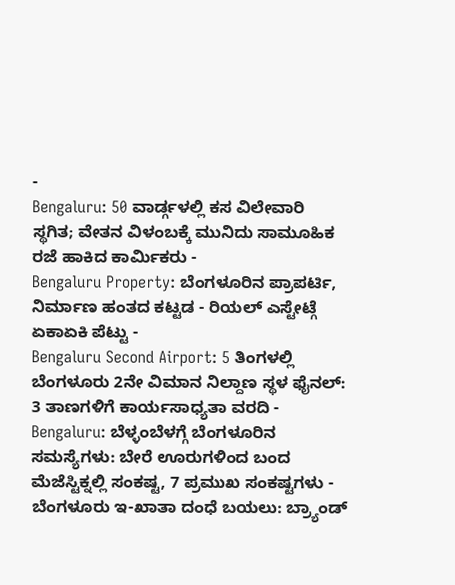-
Bengaluru: 50 ವಾರ್ಡ್ಗಳಲ್ಲಿ ಕಸ ವಿಲೇವಾರಿ ಸ್ಥಗಿತ; ವೇತನ ವಿಳಂಬಕ್ಕೆ ಮುನಿದು ಸಾಮೂಹಿಕ ರಜೆ ಹಾಕಿದ ಕಾರ್ಮಿಕರು -
Bengaluru Property: ಬೆಂಗಳೂರಿನ ಪ್ರಾಪರ್ಟಿ, ನಿರ್ಮಾಣ ಹಂತದ ಕಟ್ಟಡ - ರಿಯಲ್ ಎಸ್ಟೇಟ್ಗೆ ಏಕಾಏಕಿ ಪೆಟ್ಟು -
Bengaluru Second Airport: 5 ತಿಂಗಳಲ್ಲಿ ಬೆಂಗಳೂರು 2ನೇ ವಿಮಾನ ನಿಲ್ದಾಣ ಸ್ಥಳ ಫೈನಲ್: 3 ತಾಣಗಳಿಗೆ ಕಾರ್ಯಸಾಧ್ಯತಾ ವರದಿ -
Bengaluru: ಬೆಳ್ಳಂಬೆಳಗ್ಗೆ ಬೆಂಗಳೂರಿನ ಸಮಸ್ಯೆಗಳು: ಬೇರೆ ಊರುಗಳಿಂದ ಬಂದ ಮೆಜೆಸ್ಟಿಕ್ನಲ್ಲಿ ಸಂಕಷ್ಟ, 7 ಪ್ರಮುಖ ಸಂಕಷ್ಟಗಳು -
ಬೆಂಗಳೂರು ಇ-ಖಾತಾ ದಂಧೆ ಬಯಲು: ಬ್ರ್ಯಾಂಡ್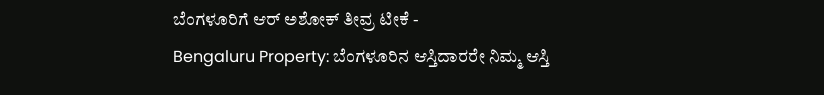ಬೆಂಗಳೂರಿಗೆ ಆರ್ ಅಶೋಕ್ ತೀವ್ರ ಟೀಕೆ -
Bengaluru Property: ಬೆಂಗಳೂರಿನ ಆಸ್ತಿದಾರರೇ ನಿಮ್ಮ ಆಸ್ತಿ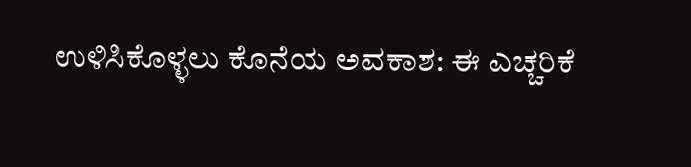ಉಳಿಸಿಕೊಳ್ಳಲು ಕೊನೆಯ ಅವಕಾಶ: ಈ ಎಚ್ಚರಿಕೆ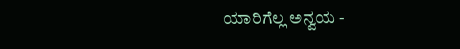ಯಾರಿಗೆಲ್ಲ ಅನ್ವಯ -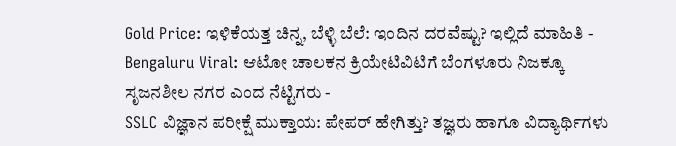Gold Price: ಇಳಿಕೆಯತ್ತ ಚಿನ್ನ, ಬೆಳ್ಳಿ ಬೆಲೆ: ಇಂದಿನ ದರವೆಷ್ಟು? ಇಲ್ಲಿದೆ ಮಾಹಿತಿ -
Bengaluru Viral: ಆಟೋ ಚಾಲಕನ ಕ್ರಿಯೇಟಿವಿಟಿಗೆ ಬೆಂಗಳೂರು ನಿಜಕ್ಕೂ ಸೃಜನಶೀಲ ನಗರ ಎಂದ ನೆಟ್ಟಿಗರು -
SSLC ವಿಜ್ಞಾನ ಪರೀಕ್ಷೆ ಮುಕ್ತಾಯ: ಪೇಪರ್ ಹೇಗಿತ್ತು? ತಜ್ಞರು ಹಾಗೂ ವಿದ್ಯಾರ್ಥಿಗಳು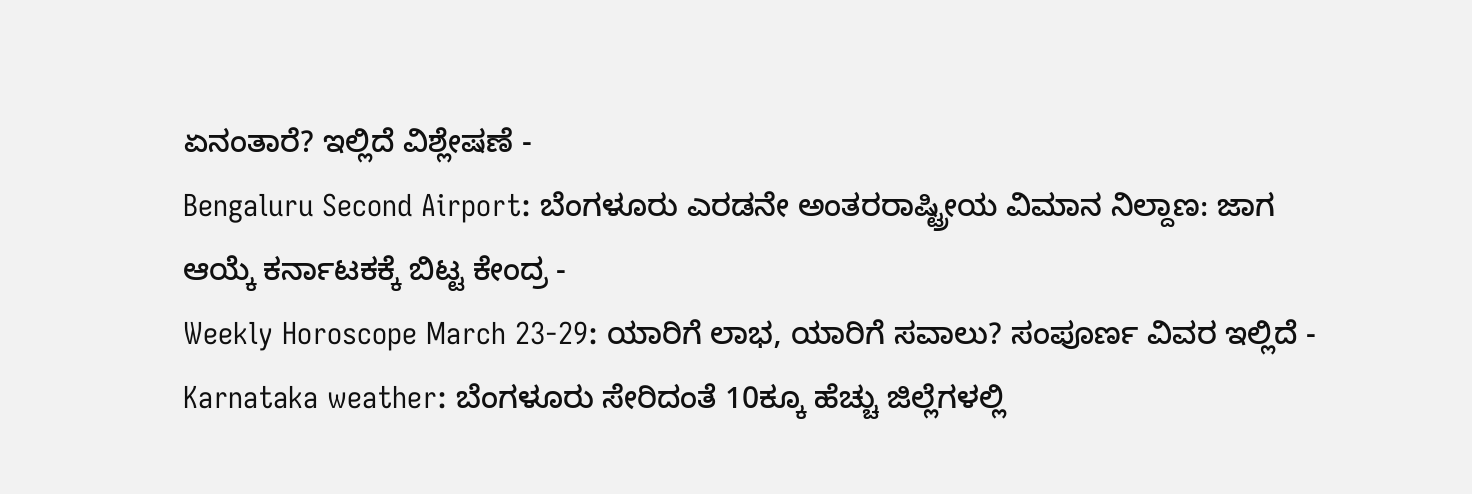ಏನಂತಾರೆ? ಇಲ್ಲಿದೆ ವಿಶ್ಲೇಷಣೆ -
Bengaluru Second Airport: ಬೆಂಗಳೂರು ಎರಡನೇ ಅಂತರರಾಷ್ಟ್ರೀಯ ವಿಮಾನ ನಿಲ್ದಾಣ: ಜಾಗ ಆಯ್ಕೆ ಕರ್ನಾಟಕಕ್ಕೆ ಬಿಟ್ಟ ಕೇಂದ್ರ -
Weekly Horoscope March 23-29: ಯಾರಿಗೆ ಲಾಭ, ಯಾರಿಗೆ ಸವಾಲು? ಸಂಪೂರ್ಣ ವಿವರ ಇಲ್ಲಿದೆ -
Karnataka weather: ಬೆಂಗಳೂರು ಸೇರಿದಂತೆ 10ಕ್ಕೂ ಹೆಚ್ಚು ಜಿಲ್ಲೆಗಳಲ್ಲಿ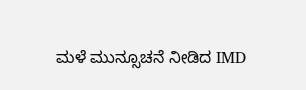ಮಳೆ ಮುನ್ಸೂಚನೆ ನೀಡಿದ IMD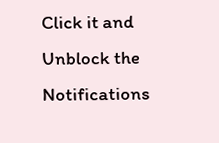Click it and Unblock the Notifications